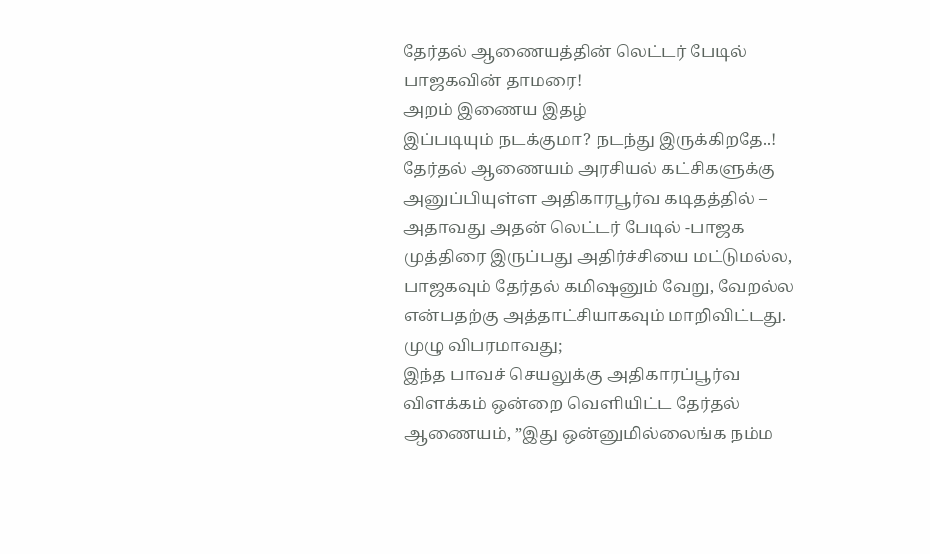தேர்தல் ஆணையத்தின் லெட்டர் பேடில் பாஜகவின் தாமரை!
அறம் இணைய இதழ்
இப்படியும் நடக்குமா? நடந்து இருக்கிறதே..! தேர்தல் ஆணையம் அரசியல் கட்சிகளுக்கு அனுப்பியுள்ள அதிகாரபூர்வ கடிதத்தில் – அதாவது அதன் லெட்டர் பேடில் -பாஜக முத்திரை இருப்பது அதிர்ச்சியை மட்டுமல்ல, பாஜகவும் தேர்தல் கமிஷனும் வேறு, வேறல்ல என்பதற்கு அத்தாட்சியாகவும் மாறிவிட்டது. முழு விபரமாவது;
இந்த பாவச் செயலுக்கு அதிகாரப்பூர்வ விளக்கம் ஒன்றை வெளியிட்ட தேர்தல் ஆணையம், ”இது ஒன்னுமில்லைங்க நம்ம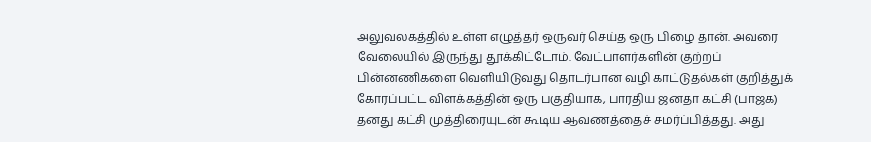அலுவலகத்தில் உள்ள எழுத்தர் ஒருவர் செய்த ஒரு பிழை தான். அவரை வேலையில் இருந்து தூக்கிட்டோம். வேட்பாளர்களின் குற்றப் பின்னணிகளை வெளியிடுவது தொடர்பான வழி காட்டுதல்கள் குறித்துக் கோரப்பட்ட விளக்கத்தின் ஒரு பகுதியாக, பாரதிய ஜனதா கட்சி (பாஜக) தனது கட்சி முத்திரையுடன் கூடிய ஆவணத்தைச் சமர்ப்பித்தது. அது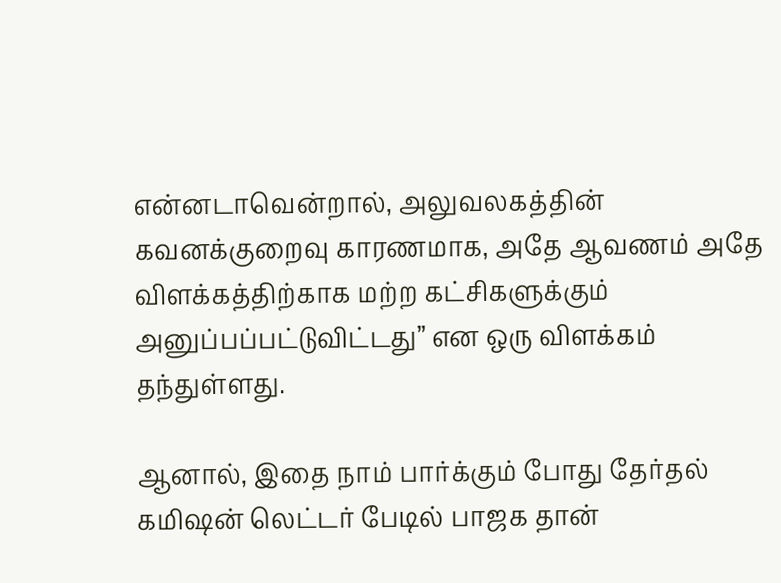என்னடாவென்றால், அலுவலகத்தின் கவனக்குறைவு காரணமாக, அதே ஆவணம் அதே விளக்கத்திற்காக மற்ற கட்சிகளுக்கும் அனுப்பப்பட்டுவிட்டது” என ஒரு விளக்கம் தந்துள்ளது.

ஆனால், இதை நாம் பார்க்கும் போது தேர்தல் கமிஷன் லெட்டர் பேடில் பாஜக தான்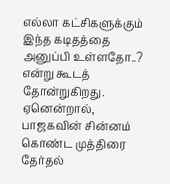எல்லா கட்சிகளுக்கும் இந்த கடிதத்தை அனுப்பி உள்ளதோ..? என்று கூடத் தோன்றுகிறது. ஏனென்றால், பாஜகவின் சின்னம் கொண்ட முத்திரை தேர்தல்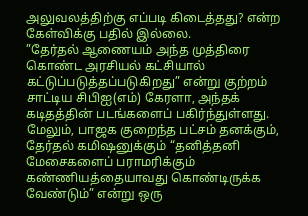அலுவலத்திற்கு எப்படி கிடைத்தது? என்ற கேள்விக்கு பதில் இல்லை.
”தேர்தல் ஆணையம் அந்த முத்திரை கொண்ட அரசியல் கட்சியால் கட்டுப்படுத்தப்படுகிறது” என்று குற்றம் சாட்டிய சிபிஐ(எம்) கேரளா, அந்தக் கடிதத்தின் படங்களைப் பகிர்ந்துள்ளது. மேலும், பாஜக குறைந்த பட்சம் தனக்கும், தேர்தல் கமிஷனுக்கும் “தனித்தனி மேசைகளைப் பராமரிக்கும் கண்ணியத்தையாவது கொண்டிருக்க வேண்டும்” என்று ஒரு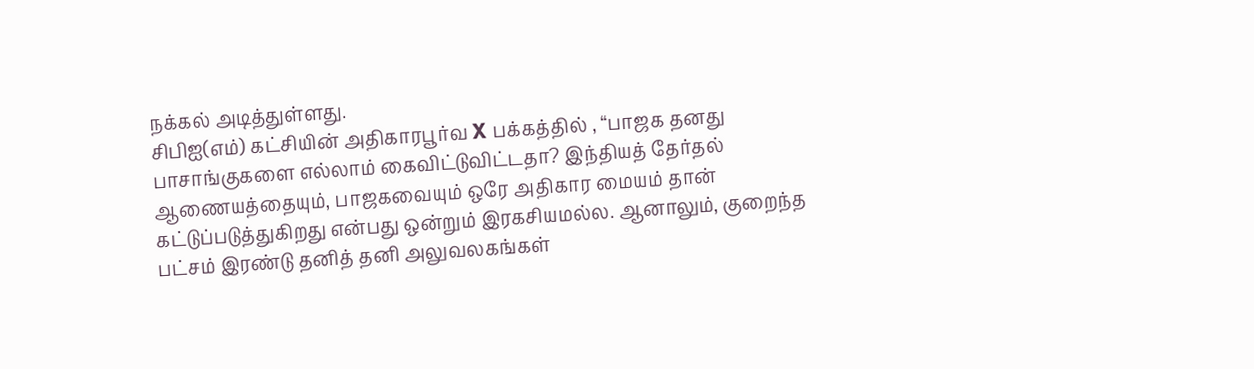நக்கல் அடித்துள்ளது.
சிபிஐ(எம்) கட்சியின் அதிகாரபூர்வ X பக்கத்தில் , “பாஜக தனது பாசாங்குகளை எல்லாம் கைவிட்டுவிட்டதா? இந்தியத் தேர்தல் ஆணையத்தையும், பாஜகவையும் ஒரே அதிகார மையம் தான் கட்டுப்படுத்துகிறது என்பது ஒன்றும் இரகசியமல்ல. ஆனாலும், குறைந்த பட்சம் இரண்டு தனித் தனி அலுவலகங்கள்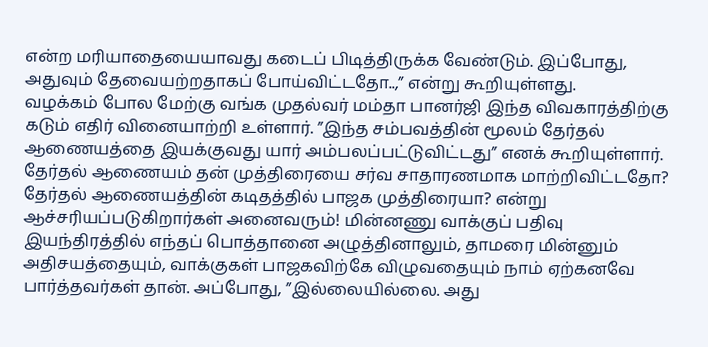என்ற மரியாதையையாவது கடைப் பிடித்திருக்க வேண்டும். இப்போது, அதுவும் தேவையற்றதாகப் போய்விட்டதோ..,” என்று கூறியுள்ளது.
வழக்கம் போல மேற்கு வங்க முதல்வர் மம்தா பானர்ஜி இந்த விவகாரத்திற்கு கடும் எதிர் வினையாற்றி உள்ளார். ”இந்த சம்பவத்தின் மூலம் தேர்தல் ஆணையத்தை இயக்குவது யார் அம்பலப்பட்டுவிட்டது” எனக் கூறியுள்ளார்.
தேர்தல் ஆணையம் தன் முத்திரையை சர்வ சாதாரணமாக மாற்றிவிட்டதோ? தேர்தல் ஆணையத்தின் கடிதத்தில் பாஜக முத்திரையா? என்று ஆச்சரியப்படுகிறார்கள் அனைவரும்! மின்னணு வாக்குப் பதிவு இயந்திரத்தில் எந்தப் பொத்தானை அழுத்தினாலும், தாமரை மின்னும் அதிசயத்தையும், வாக்குகள் பாஜகவிற்கே விழுவதையும் நாம் ஏற்கனவே பார்த்தவர்கள் தான். அப்போது, ”இல்லையில்லை. அது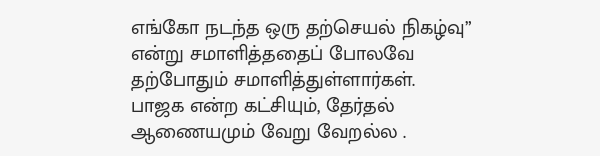எங்கோ நடந்த ஒரு தற்செயல் நிகழ்வு” என்று சமாளித்ததைப் போலவே தற்போதும் சமாளித்துள்ளார்கள்.
பாஜக என்ற கட்சியும், தேர்தல் ஆணையமும் வேறு வேறல்ல .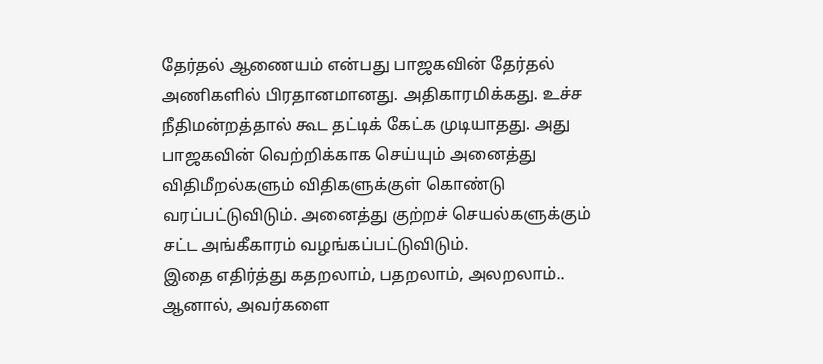தேர்தல் ஆணையம் என்பது பாஜகவின் தேர்தல் அணிகளில் பிரதானமானது. அதிகாரமிக்கது. உச்ச நீதிமன்றத்தால் கூட தட்டிக் கேட்க முடியாதது. அது பாஜகவின் வெற்றிக்காக செய்யும் அனைத்து விதிமீறல்களும் விதிகளுக்குள் கொண்டு வரப்பட்டுவிடும். அனைத்து குற்றச் செயல்களுக்கும் சட்ட அங்கீகாரம் வழங்கப்பட்டுவிடும்.
இதை எதிர்த்து கதறலாம், பதறலாம், அலறலாம்.. ஆனால், அவர்களை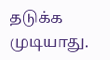தடுக்க முடியாது.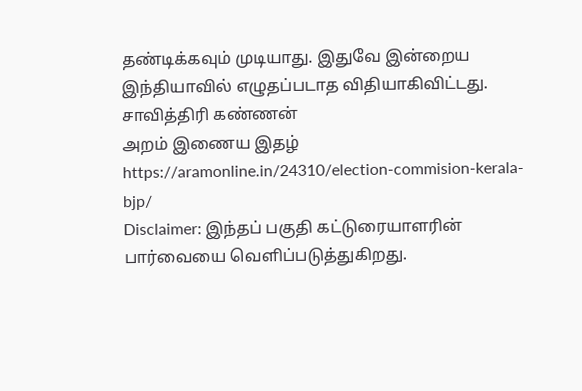தண்டிக்கவும் முடியாது. இதுவே இன்றைய இந்தியாவில் எழுதப்படாத விதியாகிவிட்டது.
சாவித்திரி கண்ணன்
அறம் இணைய இதழ்
https://aramonline.in/24310/election-commision-kerala-bjp/
Disclaimer: இந்தப் பகுதி கட்டுரையாளரின் பார்வையை வெளிப்படுத்துகிறது.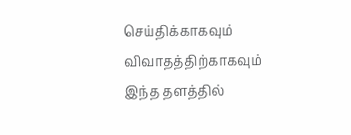செய்திக்காகவும் விவாதத்திற்காகவும் இந்த தளத்தில்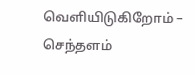வெளியிடுகிறோம் – செந்தளம்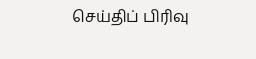செய்திப் பிரிவு